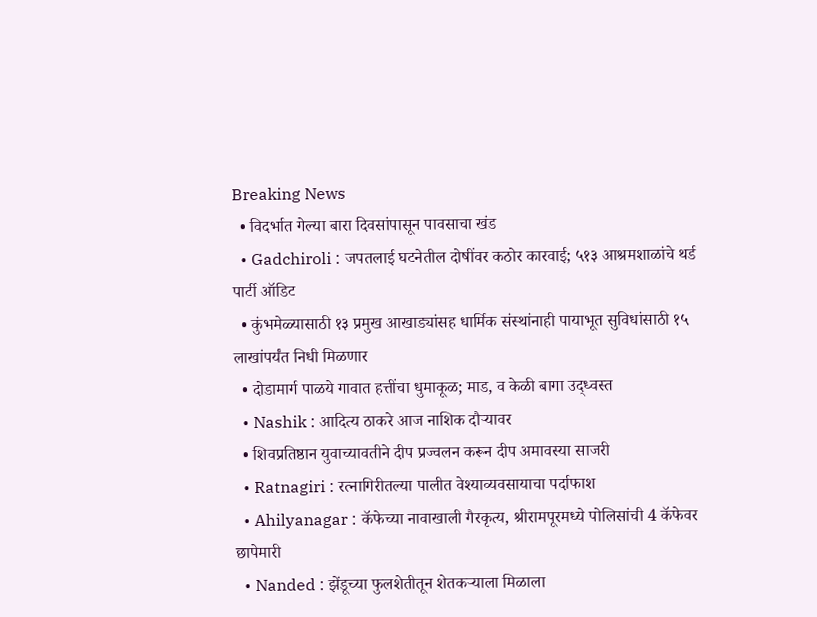Breaking News
  • विदर्भात गेल्या बारा दिवसांपासून पावसाचा खंड
  • Gadchiroli : जपतलाई घटनेतील दोषींवर कठोर कारवाई; ५१३ आश्रमशाळांचे थर्ड पार्टी ऑडिट
  • कुंभमेळ्यासाठी १३ प्रमुख आखाड्यांसह धार्मिक संस्थांनाही पायाभूत सुविधांसाठी १५ लाखांपर्यंत निधी मिळणार
  • दोडामार्ग पाळये गावात हत्तींचा धुमाकूळ; माड, व केळी बागा उद्ध्वस्त
  • Nashik : आदित्य ठाकरे आज नाशिक दौऱ्यावर
  • शिवप्रतिष्ठान युवाच्यावतीने दीप प्रज्वलन करून दीप अमावस्या साजरी
  • Ratnagiri : रत्नागिरीतल्या पालीत वेश्याव्यवसायाचा पर्दाफाश
  • Ahilyanagar : कॅफेच्या नावाखाली गैरकृत्य, श्रीरामपूरमध्ये पोलिसांची 4 कॅफेवर छापेमारी
  • Nanded : झेंडूच्या फुलशेतीतून शेतकऱ्याला मिळाला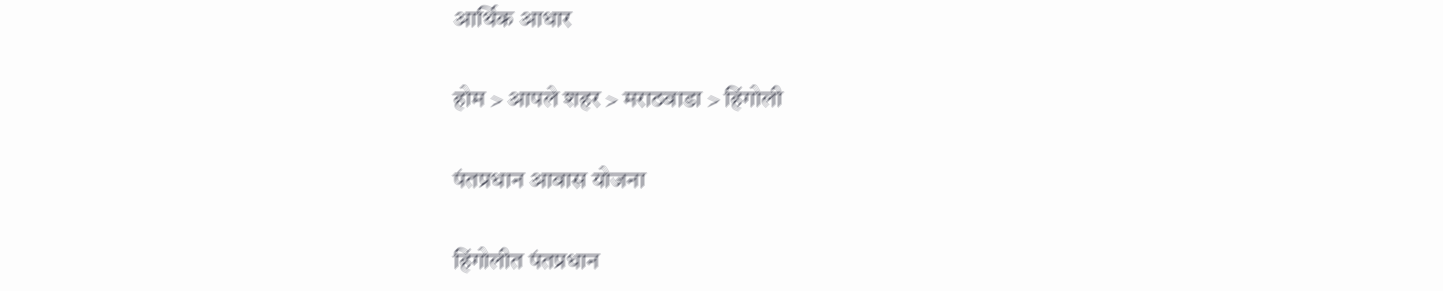आर्थिक आधार

होम > आपले शहर > मराठवाडा > हिंगोली

पंतप्रधान आवास योजना

हिंगोलीत पंतप्रधान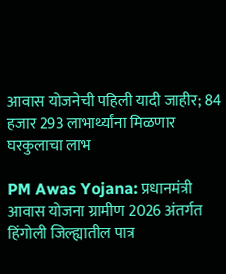आवास योजनेची पहिली यादी जाहीर; 84 हजार 293 लाभार्थ्यांना मिळणार घरकुलाचा लाभ

PM Awas Yojana: प्रधानमंत्री आवास योजना ग्रामीण 2026 अंतर्गत हिंगोली जिल्ह्यातील पात्र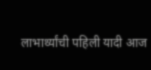लाभार्थ्यांची पहिली यादी आज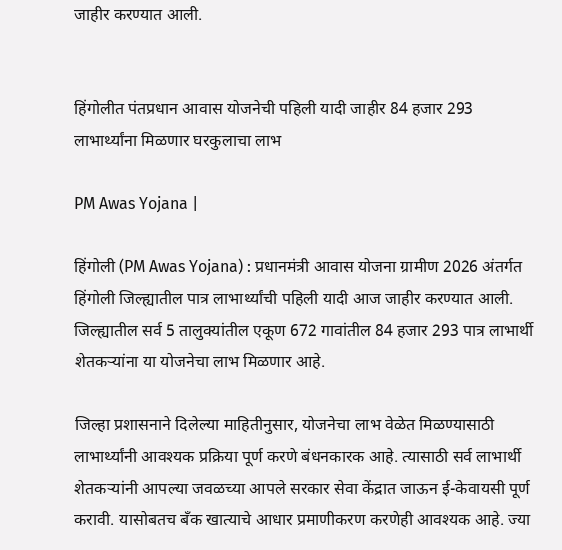जाहीर करण्यात आली.


हिंगोलीत पंतप्रधान आवास योजनेची पहिली यादी जाहीर 84 हजार 293 लाभार्थ्यांना मिळणार घरकुलाचा लाभ

PM Awas Yojana |

हिंगोली (PM Awas Yojana) : प्रधानमंत्री आवास योजना ग्रामीण 2026 अंतर्गत हिंगोली जिल्ह्यातील पात्र लाभार्थ्यांची पहिली यादी आज जाहीर करण्यात आली. जिल्ह्यातील सर्व 5 तालुक्यांतील एकूण 672 गावांतील 84 हजार 293 पात्र लाभार्थी शेतकऱ्यांना या योजनेचा लाभ मिळणार आहे.

जिल्हा प्रशासनाने दिलेल्या माहितीनुसार, योजनेचा लाभ वेळेत मिळण्यासाठी लाभार्थ्यांनी आवश्यक प्रक्रिया पूर्ण करणे बंधनकारक आहे. त्यासाठी सर्व लाभार्थी शेतकऱ्यांनी आपल्या जवळच्या आपले सरकार सेवा केंद्रात जाऊन ई-केवायसी पूर्ण करावी. यासोबतच बँक खात्याचे आधार प्रमाणीकरण करणेही आवश्यक आहे. ज्या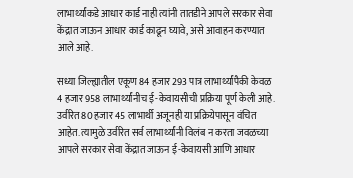लाभार्थ्यांकडे आधार कार्ड नाही त्यांनी तातडीने आपले सरकार सेवा केंद्रात जाऊन आधार कार्ड काढून घ्यावे, असे आवाहन करण्यात आले आहे.

सध्या जिल्ह्यातील एकूण 84 हजार 293 पात्र लाभार्थ्यांपैकी केवळ 4 हजार 958 लाभार्थ्यांनीच ई-केवायसीची प्रक्रिया पूर्ण केली आहे. उर्वरित 80 हजार 45 लाभार्थी अजूनही या प्रक्रियेपासून वंचित आहेत. त्यामुळे उर्वरित सर्व लाभार्थ्यांनी विलंब न करता जवळच्या आपले सरकार सेवा केंद्रात जाऊन ई-केवायसी आणि आधार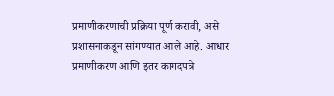प्रमाणीकरणाची प्रक्रिया पूर्ण करावी, असे प्रशासनाकडून सांगण्यात आले आहे. आधार प्रमाणीकरण आणि इतर कागदपत्रे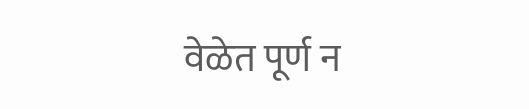वेळेत पूर्ण न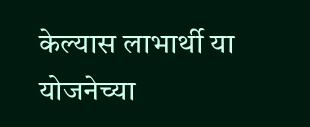केल्यास लाभार्थी या योजनेच्या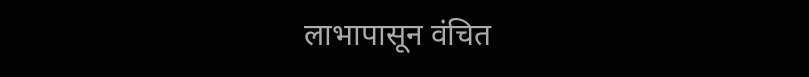लाभापासून वंचित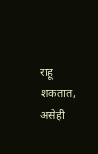राहू शकतात, असेही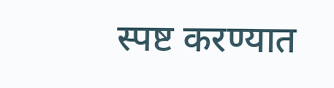स्पष्ट करण्यात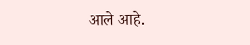आले आहे.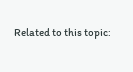Related to this topic: